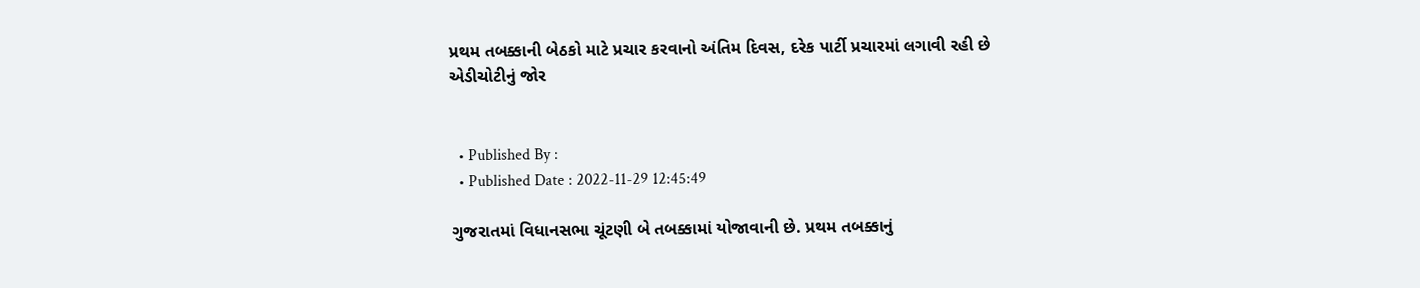પ્રથમ તબક્કાની બેઠકો માટે પ્રચાર કરવાનો અંતિમ દિવસ, દરેક પાર્ટી પ્રચારમાં લગાવી રહી છે એડીચોટીનું જોર


  • Published By :
  • Published Date : 2022-11-29 12:45:49

ગુજરાતમાં વિધાનસભા ચૂંટણી બે તબક્કામાં યોજાવાની છે. પ્રથમ તબક્કાનું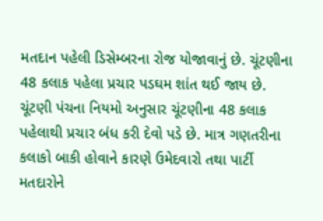મતદાન પહેલી ડિસેમ્બરના રોજ યોજાવાનું છે. ચૂંટણીના 48 કલાક પહેલા પ્રચાર પડઘમ શાંત થઈ જાય છે. ચૂંટણી પંચના નિયમો અનુસાર ચૂંટણીના 48 કલાક પહેલાથી પ્રચાર બંધ કરી દેવો પડે છે. માત્ર ગણતરીના કલાકો બાકી હોવાને કારણે ઉમેદવારો તથા પાર્ટી મતદારોને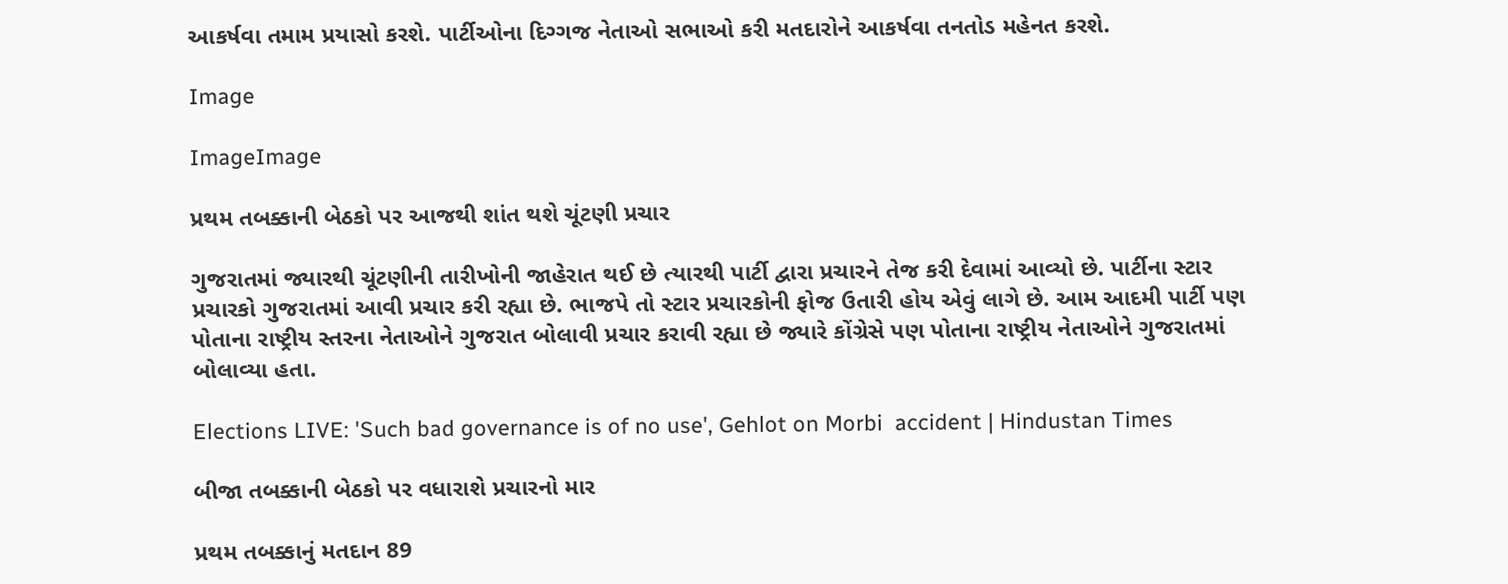આકર્ષવા તમામ પ્રયાસો કરશે. પાર્ટીઓના દિગ્ગજ નેતાઓ સભાઓ કરી મતદારોને આકર્ષવા તનતોડ મહેનત કરશે.

Image

ImageImage

પ્રથમ તબક્કાની બેઠકો પર આજથી શાંત થશે ચૂંટણી પ્રચાર

ગુજરાતમાં જ્યારથી ચૂંટણીની તારીખોની જાહેરાત થઈ છે ત્યારથી પાર્ટી દ્વારા પ્રચારને તેજ કરી દેવામાં આવ્યો છે. પાર્ટીના સ્ટાર પ્રચારકો ગુજરાતમાં આવી પ્રચાર કરી રહ્યા છે. ભાજપે તો સ્ટાર પ્રચારકોની ફોજ ઉતારી હોય એવું લાગે છે. આમ આદમી પાર્ટી પણ પોતાના રાષ્ટ્રીય સ્તરના નેતાઓને ગુજરાત બોલાવી પ્રચાર કરાવી રહ્યા છે જ્યારે કોંગ્રેસે પણ પોતાના રાષ્ટ્રીય નેતાઓને ગુજરાતમાં બોલાવ્યા હતા.

Elections LIVE: 'Such bad governance is of no use', Gehlot on Morbi  accident | Hindustan Times

બીજા તબક્કાની બેઠકો પર વધારાશે પ્રચારનો માર

પ્રથમ તબક્કાનું મતદાન 89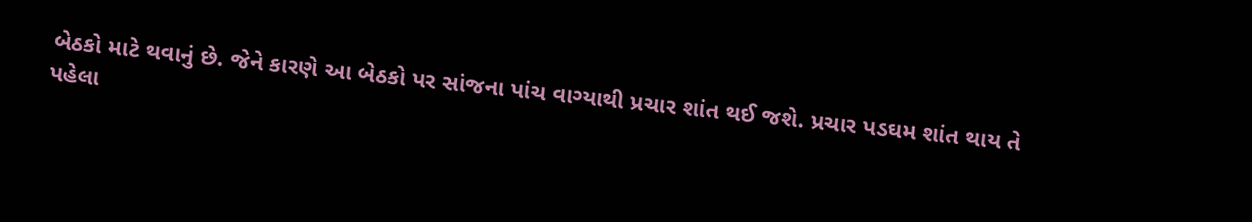બેઠકો માટે થવાનું છે. જેને કારણે આ બેઠકો પર સાંજના પાંચ વાગ્યાથી પ્રચાર શાંત થઈ જશે. પ્રચાર પડઘમ શાંત થાય તે પહેલા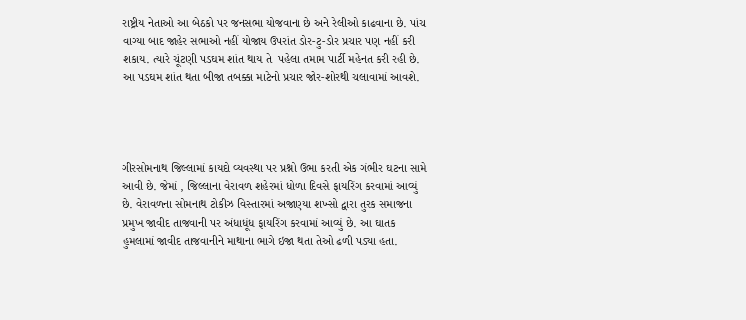રાષ્ટ્રીય નેતાઓ આ બેઠકો પર જનસભા યોજવાના છે અને રેલીઓ કાઢવાના છે. પાંચ વાગ્યા બાદ જાહેર સભાઓ નહીં યોજાય ઉપરાંત ડોર-ટુ-ડોર પ્રચાર પણ નહીં કરી શકાય. ત્યારે ચૂંટણી પડઘમ શાંત થાય તે  પહેલા તમામ પાર્ટી મહેનત કરી રહી છે. આ પડઘમ શાંત થતા બીજા તબક્કા માટેનો પ્રચાર જોર-શોરથી ચલાવામાં આવશે.




ગીરસોમનાથ જિલ્લામાં કાયદો વ્યવસ્થા પર પ્રશ્નો ઉભા કરતી એક ગંભીર ઘટના સામે આવી છે. જેમાં , જિલ્લાના વેરાવળ શહેરમાં ધોળા દિવસે ફાયરિંગ કરવામાં આવ્યું છે. વેરાવળના સોમનાથ ટોકીઝ વિસ્તારમાં અજાણ્યા શખ્સો દ્વારા તુરક સમાજના પ્રમુખ જાવીદ તાજવાની પર અંધાધૂંધ ફાયરિંગ કરવામાં આવ્યું છે. આ ઘાતક હુમલામાં જાવીદ તાજવાનીને માથાના ભાગે ઇજા થતા તેઓ ઢળી પડ્યા હતા.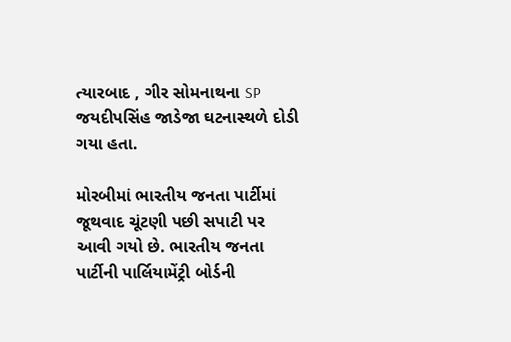ત્યારબાદ , ગીર સોમનાથના SP જયદીપસિંહ જાડેજા ઘટનાસ્થળે દોડી ગયા હતા.

મોરબીમાં ભારતીય જનતા પાર્ટીમાં જૂથવાદ ચૂંટણી પછી સપાટી પર આવી ગયો છે. ભારતીય જનતા પાર્ટીની પાર્લિયામેંટ્રી બોર્ડની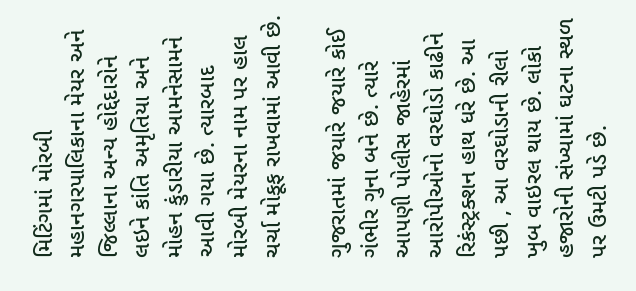મિટિંગમાં મોરબી મહાનગરપાલિકાના મેયર અને જિલ્લાના અન્ય હોદ્દેદારોને લઇને કાંતિ અમૃતિયા અને મોહન કુંડારીયા આમનેસામને આવી ગયા છે. ત્યારબાદ મોરબી મેયરના નામ પર હાલ ચર્ચા મોકૂફ રાખવામાં આવી છે.

ગુજરાતમાં જયારે જયારે કોઈ ગંભીર ગુના બને છે. ત્યારે આપણી પોલીસ જાહેરમાં આરોપીઓનો વરઘોડો કાઢીને રિકંસ્ટ્રક્શન હાથ ધરે છે. આ પછી , આ વરઘોડાની રીલો ખુબ વાઇરલ થાય છે. લોકો હજારોની સંખ્યામાં ઘટના સ્થળ પર ઉમટી પડે છે.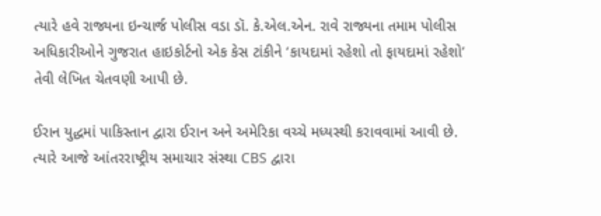ત્યારે હવે રાજ્યના ઇન્ચાર્જ પોલીસ વડા ડૉ. કે.એલ.એન. રાવે રાજ્યના તમામ પોલીસ અધિકારીઓને ગુજરાત હાઇકોર્ટનો એક કેસ ટાંકીને ‘કાયદામાં રહેશો તો ફાયદામાં રહેશો’ તેવી લેખિત ચેતવણી આપી છે.

ઈરાન યુદ્ધમાં પાકિસ્તાન દ્વારા ઈરાન અને અમેરિકા વચ્ચે મધ્યસ્થી કરાવવામાં આવી છે. ત્યારે આજે આંતરરાષ્ટ્રીય સમાચાર સંસ્થા CBS દ્વારા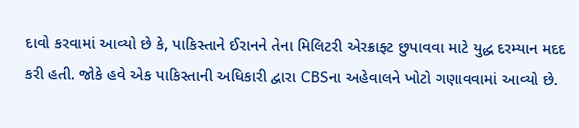દાવો કરવામાં આવ્યો છે કે, પાકિસ્તાને ઈરાનને તેના મિલિટરી એરક્રાફ્ટ છુપાવવા માટે યુદ્ધ દરમ્યાન મદદ કરી હતી. જોકે હવે એક પાકિસ્તાની અધિકારી દ્વારા CBSના અહેવાલને ખોટો ગણાવવામાં આવ્યો છે.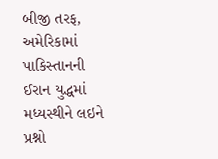બીજી તરફ, અમેરિકામાં પાકિસ્તાનની ઈરાન યુદ્ધમાં મધ્યસ્થીને લઇને પ્રશ્નો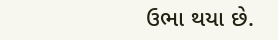ઉભા થયા છે.